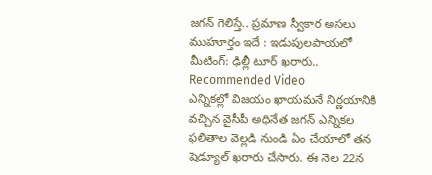జగన్ గెలిస్తే.. ప్రమాణ స్వీకార అసలు ముహూర్తం ఇదే : ఇడుపులపాయలో మీటింగ్: ఢిల్లీ టూర్ ఖరారు..
Recommended Video
ఎన్నికల్లో విజయం ఖాయమనే నిర్ణయానికి వచ్చిన వైసీపీ అధినేత జగన్ ఎన్నికల ఫలితాల వెల్లడి నుండి ఏం చేయాలో తన షెడ్యూల్ ఖరారు చేసారు. ఈ నెల 22న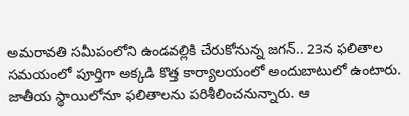అమరావతి సమీపంలోని ఉండవల్లికి చేరుకోనున్న జగన్.. 23న ఫలితాల సమయంలో పూర్తిగా అక్కడి కొత్త కార్యాలయంలో అందుబాటులో ఉంటారు. జాతీయ స్థాయిలోనూ ఫలితాలను పరిశీలించనున్నారు. ఆ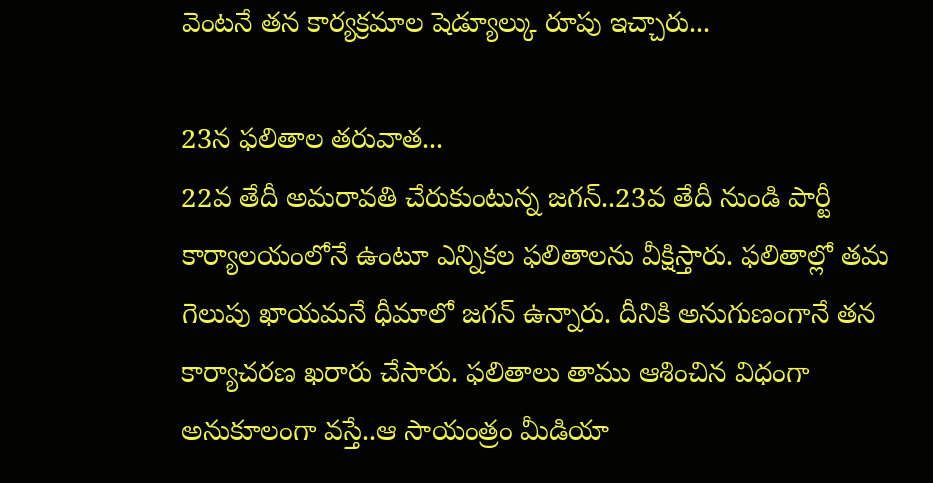వెంటనే తన కార్యక్రమాల షెడ్యూల్కు రూపు ఇచ్చారు...

23న ఫలితాల తరువాత...
22వ తేదీ అమరావతి చేరుకుంటున్న జగన్..23వ తేదీ నుండి పార్టీ కార్యాలయంలోనే ఉంటూ ఎన్నికల ఫలితాలను వీక్షిస్తారు. ఫలితాల్లో తమ గెలుపు ఖాయమనే ధీమాలో జగన్ ఉన్నారు. దీనికి అనుగుణంగానే తన కార్యాచరణ ఖరారు చేసారు. ఫలితాలు తాము ఆశించిన విధంగా అనుకూలంగా వస్తే..ఆ సాయంత్రం మీడియా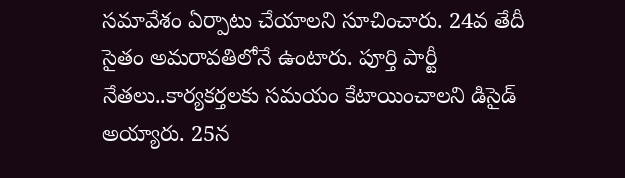సమావేశం ఏర్పాటు చేయాలని సూచించారు. 24వ తేదీ సైతం అమరావతిలోనే ఉంటారు. పూర్తి పార్టీ నేతలు..కార్యకర్తలకు సమయం కేటాయించాలని డిసైడ్ అయ్యారు. 25న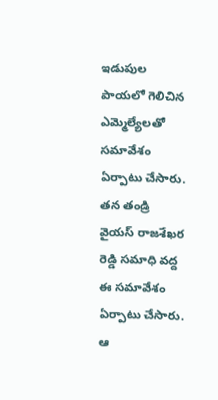ఇడుపుల పాయలో గెలిచిన ఎమ్మెల్యేలతో సమావేశం ఏర్పాటు చేసారు. తన తండ్రి వైయస్ రాజశేఖర రెడ్డి సమాధి వద్ద ఈ సమావేశం ఏర్పాటు చేసారు. ఆ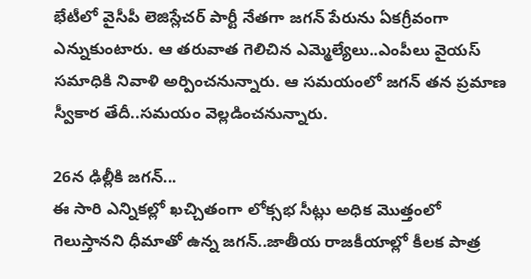భేటీలో వైసీపీ లెజిస్లేచర్ పార్టీ నేతగా జగన్ పేరును ఏకగ్రీవంగా ఎన్నుకుంటారు. ఆ తరువాత గెలిచిన ఎమ్మెల్యేలు..ఎంపీలు వైయస్ సమాధికి నివాళి అర్పించనున్నారు. ఆ సమయంలో జగన్ తన ప్రమాణ స్వీకార తేదీ..సమయం వెల్లడించనున్నారు.

26న ఢిల్లీకి జగన్...
ఈ సారి ఎన్నికల్లో ఖచ్చితంగా లోక్సభ సీట్లు అధిక మొత్తంలో గెలుస్తానని ధీమాతో ఉన్న జగన్..జాతీయ రాజకీయాల్లో కీలక పాత్ర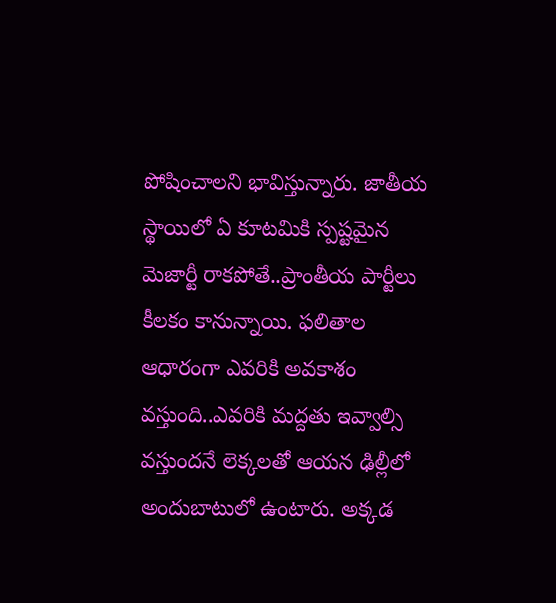పోషించాలని భావిస్తున్నారు. జాతీయ స్థాయిలో ఏ కూటమికి స్పష్టమైన మెజార్టీ రాకపోతే..ప్రాంతీయ పార్టీలు కీలకం కానున్నాయి. ఫలితాల ఆధారంగా ఎవరికి అవకాశం వస్తుంది..ఎవరికి మద్దతు ఇవ్వాల్సి వస్తుందనే లెక్కలతో ఆయన ఢిల్లీలో అందుబాటులో ఉంటారు. అక్కడ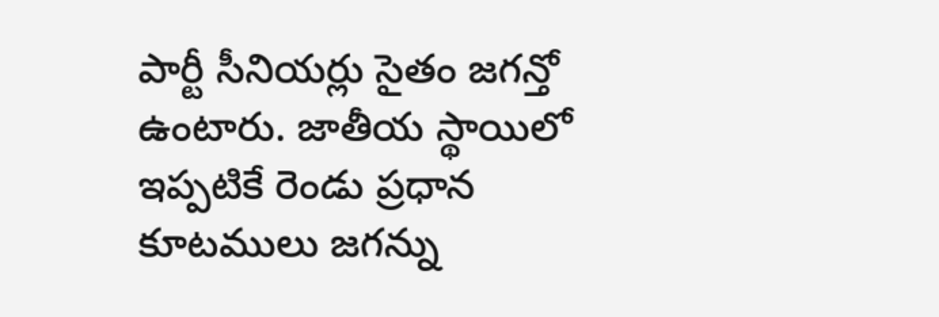పార్టీ సీనియర్లు సైతం జగన్తో ఉంటారు. జాతీయ స్థాయిలో ఇప్పటికే రెండు ప్రధాన కూటములు జగన్ను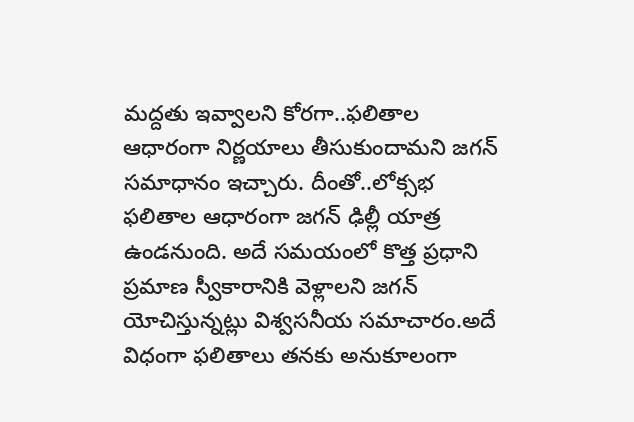మద్దతు ఇవ్వాలని కోరగా..ఫలితాల ఆధారంగా నిర్ణయాలు తీసుకుందామని జగన్ సమాధానం ఇచ్చారు. దీంతో..లోక్సభ ఫలితాల ఆధారంగా జగన్ ఢిల్లీ యాత్ర ఉండనుంది. అదే సమయంలో కొత్త ప్రధాని ప్రమాణ స్వీకారానికి వెళ్లాలని జగన్ యోచిస్తున్నట్లు విశ్వసనీయ సమాచారం.అదే విధంగా ఫలితాలు తనకు అనుకూలంగా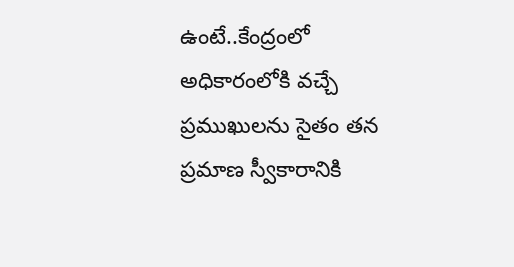ఉంటే..కేంద్రంలో అధికారంలోకి వచ్చే ప్రముఖులను సైతం తన ప్రమాణ స్వీకారానికి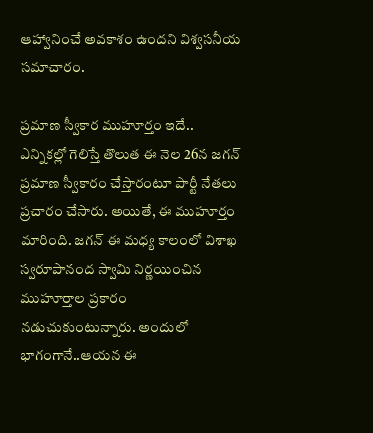ఆహ్వానించే అవకాశం ఉందని విశ్వసనీయ సమాచారం.

ప్రమాణ స్వీకార ముహూర్తం ఇదే..
ఎన్నికల్లో గెలిస్తే తొలుత ఈ నెల 26న జగన్ ప్రమాణ స్వీకారం చేస్తారంటూ పార్టీ నేతలు ప్రచారం చేసారు. అయితే, ఈ ముహూర్తం మారింది. జగన్ ఈ మధ్య కాలంలో విశాఖ స్వరూపానంద స్వామి నిర్ణయించిన ముహూర్తాల ప్రకారం నడుచుకుంటున్నారు. అందులో భాగంగానే..ఆయన ఈ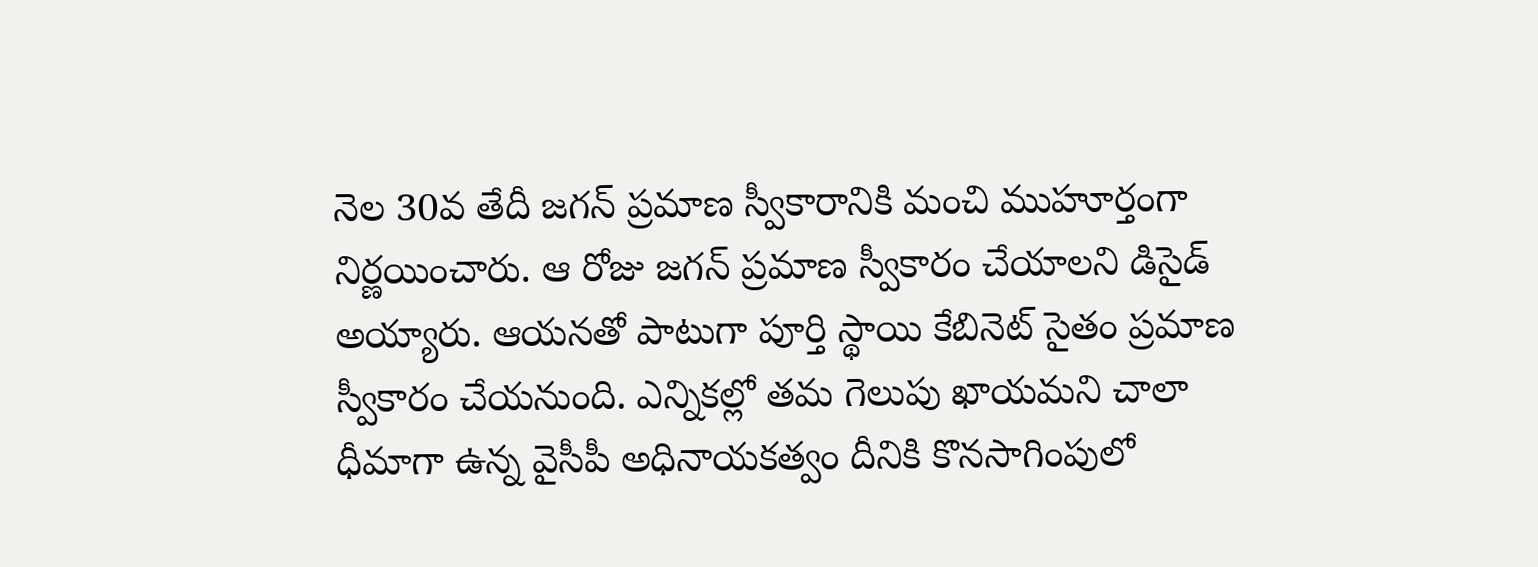నెల 30వ తేదీ జగన్ ప్రమాణ స్వీకారానికి మంచి ముహూర్తంగా నిర్ణయించారు. ఆ రోజు జగన్ ప్రమాణ స్వీకారం చేయాలని డిసైడ్ అయ్యారు. ఆయనతో పాటుగా పూర్తి స్థాయి కేబినెట్ సైతం ప్రమాణ స్వీకారం చేయనుంది. ఎన్నికల్లో తమ గెలుపు ఖాయమని చాలా ధీమాగా ఉన్న వైసీపీ అధినాయకత్వం దీనికి కొనసాగింపులో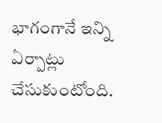భాగంగానే ఇన్ని ఏర్పాట్లు చేసుకుంటోంది.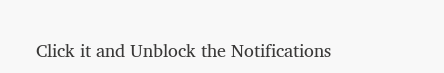Click it and Unblock the Notifications